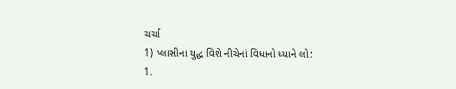ચર્ચા
1) પ્લાસીના યુદ્ધ વિશે નીચેનાં વિધાનો ધ્યાને લો:
1.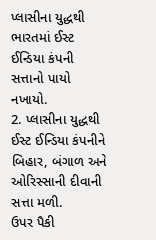પ્લાસીના યુદ્ધથી ભારતમાં ઈસ્ટ ઈન્ડિયા કંપની સત્તાનો પાયો નખાયો.
2. પ્લાસીના યુદ્ધથી ઈસ્ટ ઈન્ડિયા કંપનીને બિહાર, બંગાળ અને ઓરિસ્સાની દીવાની સત્તા મળી.
ઉપર પૈકી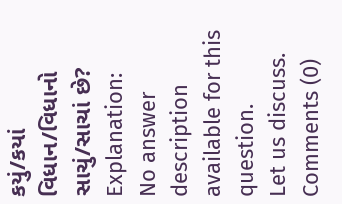કયું/કયાં વિધાન/વિધાનો સાચું/સાચાં છે?
Explanation:
No answer description available for this question.
Let us discuss.
Comments (0)